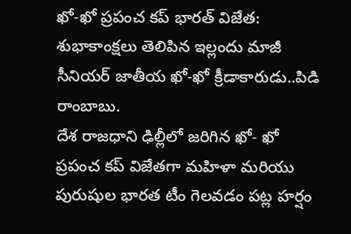ఖో-ఖో ప్రపంచ కప్ భారత్ విజేత: శుభాకాంక్షలు తెలిపిన ఇల్లందు మాజీ సీనియర్ జాతీయ ఖో-ఖో క్రీడాకారుడు..పిడి రాంబాబు.
దేశ రాజధాని ఢిల్లీలో జరిగిన ఖో- ఖో ప్రపంచ కప్ విజేతగా మహిళా మరియు పురుషుల భారత టీం గెలవడం పట్ల హర్షం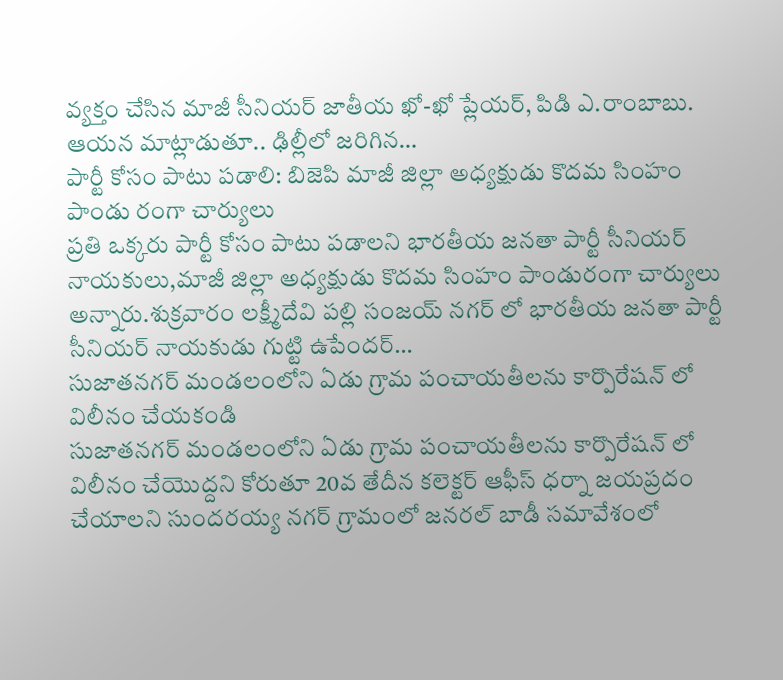వ్యక్తం చేసిన మాజీ సీనియర్ జాతీయ ఖో-ఖో ప్లేయర్, పిడి ఎ.రాంబాబు. ఆయన మాట్లాడుతూ.. ఢిల్లీలో జరిగిన…
పార్టీ కోసం పాటు పడాలి: బిజెపి మాజీ జిల్లా అధ్యక్షుడు కొదమ సింహం పాండు రంగా చార్యులు
ప్రతి ఒక్కరు పార్టీ కోసం పాటు పడాలని భారతీయ జనతా పార్టీ సీనియర్ నాయకులు,మాజీ జిల్లా అధ్యక్షుడు కొదమ సింహం పాండురంగా చార్యులు అన్నారు.శుక్రవారం లక్ష్మీదేవి పల్లి సంజయ్ నగర్ లో భారతీయ జనతా పార్టీ సీనియర్ నాయకుడు గుట్టి ఉపేందర్…
సుజాతనగర్ మండలంలోని ఏడు గ్రామ పంచాయతీలను కార్పొరేషన్ లో విలీనం చేయకండి
సుజాతనగర్ మండలంలోని ఏడు గ్రామ పంచాయతీలను కార్పొరేషన్ లో విలీనం చేయొద్దని కోరుతూ 20వ తేదీన కలెక్టర్ ఆఫీస్ ధర్నా జయప్రదం చేయాలని సుందరయ్య నగర్ గ్రామంలో జనరల్ బాడీ సమావేశంలో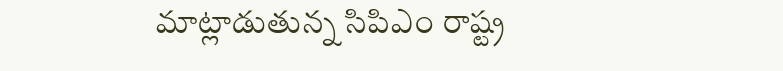మాట్లాడుతున్న సిపిఎం రాష్ట్ర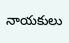నాయకులు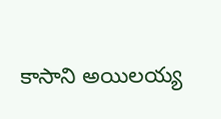కాసాని అయిలయ్య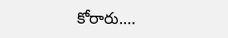కోరారు.…